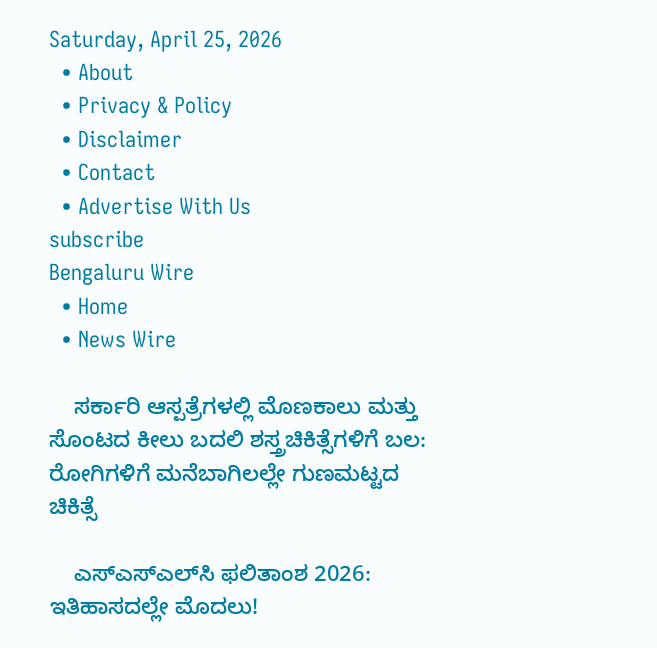Saturday, April 25, 2026
  • About
  • Privacy & Policy
  • Disclaimer
  • Contact
  • Advertise With Us
subscribe
Bengaluru Wire
  • Home
  • News Wire

    ಸರ್ಕಾರಿ ಆಸ್ಪತ್ರೆಗಳಲ್ಲಿ ಮೊಣಕಾಲು ಮತ್ತು ಸೊಂಟದ ಕೀಲು ಬದಲಿ ಶಸ್ತ್ರಚಿಕಿತ್ಸೆಗಳಿಗೆ ಬಲ: ರೋಗಿಗಳಿಗೆ ಮನೆಬಾಗಿಲಲ್ಲೇ ಗುಣಮಟ್ಟದ ಚಿಕಿತ್ಸೆ

    ಎಸ್‌ಎಸ್‌ಎಲ್‌ಸಿ ಫಲಿತಾಂಶ 2026: ಇತಿಹಾಸದಲ್ಲೇ ಮೊದಲು!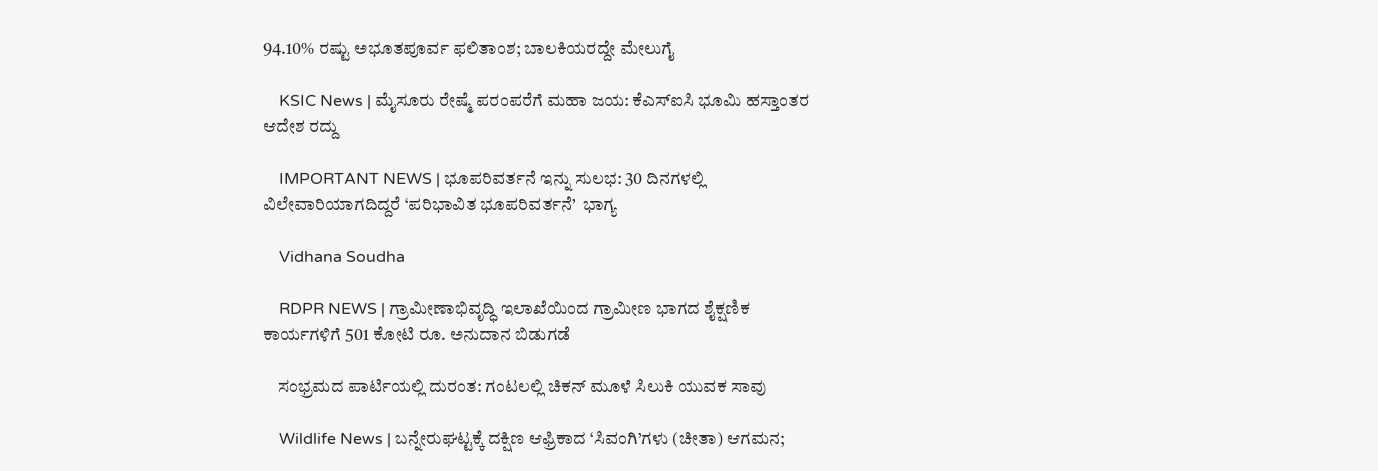94.10% ರಷ್ಟು ಅಭೂತಪೂರ್ವ ಫಲಿತಾಂಶ; ಬಾಲಕಿಯರದ್ದೇ ಮೇಲುಗೈ

    KSIC News | ಮೈಸೂರು ರೇಷ್ಮೆ ಪರಂಪರೆಗೆ ಮಹಾ ಜಯ: ಕೆಎಸ್‌ಐಸಿ ಭೂಮಿ ಹಸ್ತಾಂತರ ಆದೇಶ ರದ್ದು

    IMPORTANT NEWS | ಭೂಪರಿವರ್ತನೆ ಇನ್ನು ಸುಲಭ: 30 ದಿನಗಳಲ್ಲಿ ವಿಲೇವಾರಿಯಾಗದಿದ್ದರೆ ‘ಪರಿಭಾವಿತ ಭೂಪರಿವರ್ತನೆ’  ಭಾಗ್ಯ

    Vidhana Soudha

    RDPR NEWS | ಗ್ರಾಮೀಣಾಭಿವೃದ್ಧಿ ಇಲಾಖೆಯಿಂದ ಗ್ರಾಮೀಣ ಭಾಗದ ಶೈಕ್ಷಣಿಕ ಕಾರ್ಯಗಳಿಗೆ‌ 501 ಕೋಟಿ ರೂ. ಅನುದಾನ ಬಿಡುಗಡೆ

    ಸಂಭ್ರಮದ ಪಾರ್ಟಿಯಲ್ಲಿ ದುರಂತ: ಗಂಟಲಲ್ಲಿ ಚಿಕನ್ ಮೂಳೆ ಸಿಲುಕಿ ಯುವಕ ಸಾವು

    Wildlife News | ಬನ್ನೇರುಘಟ್ಟಕ್ಕೆ ದಕ್ಷಿಣ ಆಫ್ರಿಕಾದ ‘ಸಿವಂಗಿ’ಗಳು (ಚೀತಾ) ಆಗಮನ;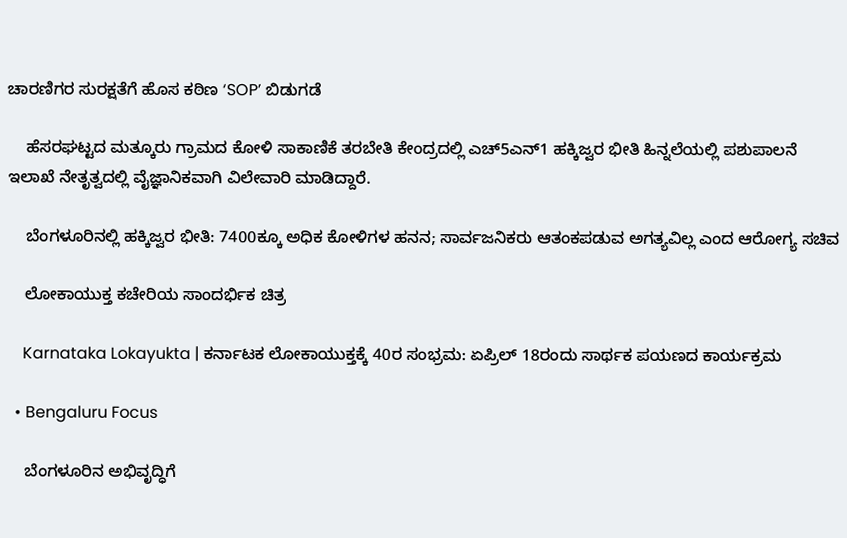ಚಾರಣಿಗರ ಸುರಕ್ಷತೆಗೆ ಹೊಸ ಕಠಿಣ ‘SOP’ ಬಿಡುಗಡೆ

    ಹೆಸರಘಟ್ಟದ ಮತ್ಕೂರು ಗ್ರಾಮದ ಕೋಳಿ ಸಾಕಾಣಿಕೆ ತರಬೇತಿ ಕೇಂದ್ರದಲ್ಲಿ ಎಚ್5ಎನ್1 ಹಕ್ಕಿಜ್ವರ ಭೀತಿ ಹಿನ್ನಲೆಯಲ್ಲಿ ಪಶುಪಾಲನೆ ಇಲಾಖೆ ನೇತೃತ್ವದಲ್ಲಿ ವೈಜ್ಞಾನಿಕವಾಗಿ ವಿಲೇವಾರಿ ಮಾಡಿದ್ದಾರೆ.

    ಬೆಂಗಳೂರಿನಲ್ಲಿ ಹಕ್ಕಿಜ್ವರ ಭೀತಿ: 7400ಕ್ಕೂ ಅಧಿಕ ಕೋಳಿಗಳ ಹನನ; ಸಾರ್ವಜನಿಕರು ಆತಂಕಪಡುವ ಅಗತ್ಯವಿಲ್ಲ ಎಂದ ಆರೋಗ್ಯ ಸಚಿವ

    ಲೋಕಾಯುಕ್ತ ಕಚೇರಿಯ ಸಾಂದರ್ಭಿಕ ಚಿತ್ರ

    Karnataka Lokayukta | ಕರ್ನಾಟಕ ಲೋಕಾಯುಕ್ತಕ್ಕೆ 40ರ ಸಂಭ್ರಮ: ಏಪ್ರಿಲ್ 18ರಂದು ಸಾರ್ಥಕ ಪಯಣದ ಕಾರ್ಯಕ್ರಮ

  • Bengaluru Focus

    ಬೆಂಗಳೂರಿನ ಅಭಿವೃದ್ಧಿಗೆ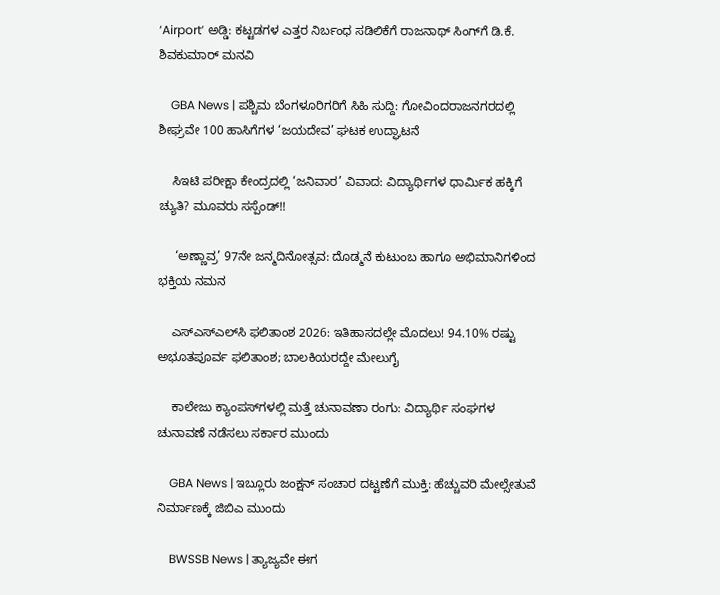‘Airport’ ಅಡ್ಡಿ: ಕಟ್ಟಡಗಳ ಎತ್ತರ ನಿರ್ಬಂಧ ಸಡಿಲಿಕೆಗೆ ರಾಜನಾಥ್ ಸಿಂಗ್‌ಗೆ ಡಿ.ಕೆ. ಶಿವಕುಮಾರ್ ಮನವಿ

    GBA News | ಪಶ್ಚಿಮ ಬೆಂಗಳೂರಿಗರಿಗೆ ಸಿಹಿ ಸುದ್ದಿ: ಗೋವಿಂದರಾಜನಗರದಲ್ಲಿ ಶೀಘ್ರವೇ 100 ಹಾಸಿಗೆಗಳ ‘ಜಯದೇವ’ ಘಟಕ ಉದ್ಘಾಟನೆ

    ಸಿಇಟಿ ಪರೀಕ್ಷಾ ಕೇಂದ್ರದಲ್ಲಿ ‘ಜನಿವಾರ’ ವಿವಾದ: ವಿದ್ಯಾರ್ಥಿಗಳ ಧಾರ್ಮಿಕ ಹಕ್ಕಿಗೆ ಚ್ಯುತಿ? ಮೂವರು ಸಸ್ಪೆಂಡ್!!

     ‘ಅಣ್ಣಾವ್ರ’ 97ನೇ ಜನ್ಮದಿನೋತ್ಸವ: ದೊಡ್ಮನೆ ಕುಟುಂಬ ಹಾಗೂ ಅಭಿಮಾನಿಗಳಿಂದ ಭಕ್ತಿಯ ನಮನ

    ಎಸ್‌ಎಸ್‌ಎಲ್‌ಸಿ ಫಲಿತಾಂಶ 2026: ಇತಿಹಾಸದಲ್ಲೇ ಮೊದಲು! 94.10% ರಷ್ಟು ಅಭೂತಪೂರ್ವ ಫಲಿತಾಂಶ; ಬಾಲಕಿಯರದ್ದೇ ಮೇಲುಗೈ

    ಕಾಲೇಜು ಕ್ಯಾಂಪಸ್‌ಗಳಲ್ಲಿ ಮತ್ತೆ ಚುನಾವಣಾ ರಂಗು: ವಿದ್ಯಾರ್ಥಿ ಸಂಘಗಳ ಚುನಾವಣೆ ನಡೆಸಲು ಸರ್ಕಾರ ಮುಂದು

    GBA News | ಇಬ್ಲೂರು ಜಂಕ್ಷನ್ ಸಂಚಾರ ದಟ್ಟಣೆಗೆ ಮುಕ್ತಿ: ಹೆಚ್ಚುವರಿ ಮೇಲ್ಸೇತುವೆ ನಿರ್ಮಾಣಕ್ಕೆ ಜಿಬಿಎ ಮುಂದು

    BWSSB News | ತ್ಯಾಜ್ಯವೇ ಈಗ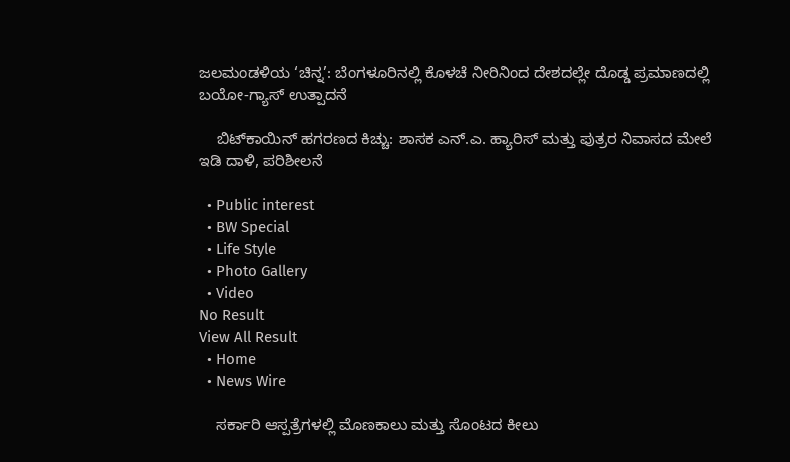ಜಲಮಂಡಳಿಯ ‘ಚಿನ್ನ’: ಬೆಂಗಳೂರಿನಲ್ಲಿ ಕೊಳಚೆ ನೀರಿನಿಂದ ದೇಶದಲ್ಲೇ ದೊಡ್ಡ ಪ್ರಮಾಣದಲ್ಲಿ ಬಯೋ-ಗ್ಯಾಸ್ ಉತ್ಪಾದನೆ

    ಬಿಟ್‌ಕಾಯಿನ್ ಹಗರಣದ ಕಿಚ್ಚು: ಶಾಸಕ ಎನ್.ಎ. ಹ್ಯಾರಿಸ್ ಮತ್ತು ಪುತ್ರರ ನಿವಾಸದ ಮೇಲೆ ಇಡಿ ದಾಳಿ, ಪರಿಶೀಲನೆ

  • Public interest
  • BW Special
  • Life Style
  • Photo Gallery
  • Video
No Result
View All Result
  • Home
  • News Wire

    ಸರ್ಕಾರಿ ಆಸ್ಪತ್ರೆಗಳಲ್ಲಿ ಮೊಣಕಾಲು ಮತ್ತು ಸೊಂಟದ ಕೀಲು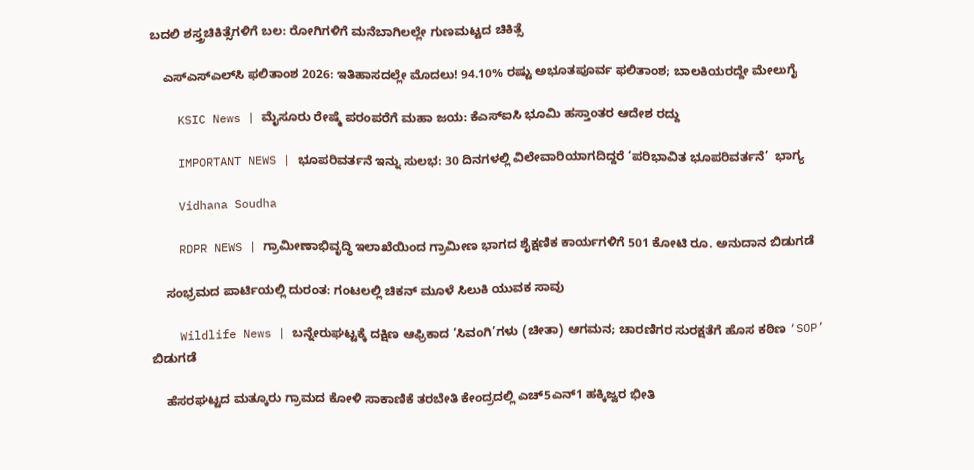ಬದಲಿ ಶಸ್ತ್ರಚಿಕಿತ್ಸೆಗಳಿಗೆ ಬಲ: ರೋಗಿಗಳಿಗೆ ಮನೆಬಾಗಿಲಲ್ಲೇ ಗುಣಮಟ್ಟದ ಚಿಕಿತ್ಸೆ

    ಎಸ್‌ಎಸ್‌ಎಲ್‌ಸಿ ಫಲಿತಾಂಶ 2026: ಇತಿಹಾಸದಲ್ಲೇ ಮೊದಲು! 94.10% ರಷ್ಟು ಅಭೂತಪೂರ್ವ ಫಲಿತಾಂಶ; ಬಾಲಕಿಯರದ್ದೇ ಮೇಲುಗೈ

    KSIC News | ಮೈಸೂರು ರೇಷ್ಮೆ ಪರಂಪರೆಗೆ ಮಹಾ ಜಯ: ಕೆಎಸ್‌ಐಸಿ ಭೂಮಿ ಹಸ್ತಾಂತರ ಆದೇಶ ರದ್ದು

    IMPORTANT NEWS | ಭೂಪರಿವರ್ತನೆ ಇನ್ನು ಸುಲಭ: 30 ದಿನಗಳಲ್ಲಿ ವಿಲೇವಾರಿಯಾಗದಿದ್ದರೆ ‘ಪರಿಭಾವಿತ ಭೂಪರಿವರ್ತನೆ’  ಭಾಗ್ಯ

    Vidhana Soudha

    RDPR NEWS | ಗ್ರಾಮೀಣಾಭಿವೃದ್ಧಿ ಇಲಾಖೆಯಿಂದ ಗ್ರಾಮೀಣ ಭಾಗದ ಶೈಕ್ಷಣಿಕ ಕಾರ್ಯಗಳಿಗೆ‌ 501 ಕೋಟಿ ರೂ. ಅನುದಾನ ಬಿಡುಗಡೆ

    ಸಂಭ್ರಮದ ಪಾರ್ಟಿಯಲ್ಲಿ ದುರಂತ: ಗಂಟಲಲ್ಲಿ ಚಿಕನ್ ಮೂಳೆ ಸಿಲುಕಿ ಯುವಕ ಸಾವು

    Wildlife News | ಬನ್ನೇರುಘಟ್ಟಕ್ಕೆ ದಕ್ಷಿಣ ಆಫ್ರಿಕಾದ ‘ಸಿವಂಗಿ’ಗಳು (ಚೀತಾ) ಆಗಮನ; ಚಾರಣಿಗರ ಸುರಕ್ಷತೆಗೆ ಹೊಸ ಕಠಿಣ ‘SOP’ ಬಿಡುಗಡೆ

    ಹೆಸರಘಟ್ಟದ ಮತ್ಕೂರು ಗ್ರಾಮದ ಕೋಳಿ ಸಾಕಾಣಿಕೆ ತರಬೇತಿ ಕೇಂದ್ರದಲ್ಲಿ ಎಚ್5ಎನ್1 ಹಕ್ಕಿಜ್ವರ ಭೀತಿ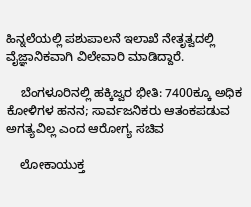ಹಿನ್ನಲೆಯಲ್ಲಿ ಪಶುಪಾಲನೆ ಇಲಾಖೆ ನೇತೃತ್ವದಲ್ಲಿ ವೈಜ್ಞಾನಿಕವಾಗಿ ವಿಲೇವಾರಿ ಮಾಡಿದ್ದಾರೆ.

    ಬೆಂಗಳೂರಿನಲ್ಲಿ ಹಕ್ಕಿಜ್ವರ ಭೀತಿ: 7400ಕ್ಕೂ ಅಧಿಕ ಕೋಳಿಗಳ ಹನನ; ಸಾರ್ವಜನಿಕರು ಆತಂಕಪಡುವ ಅಗತ್ಯವಿಲ್ಲ ಎಂದ ಆರೋಗ್ಯ ಸಚಿವ

    ಲೋಕಾಯುಕ್ತ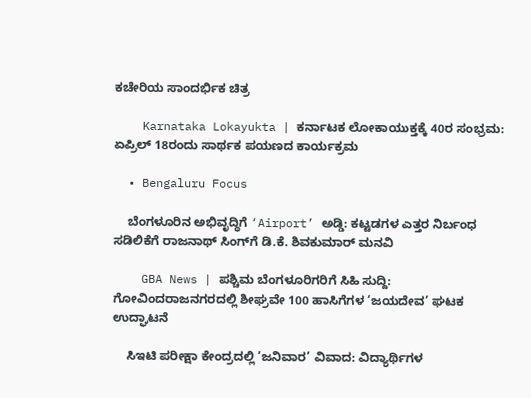ಕಚೇರಿಯ ಸಾಂದರ್ಭಿಕ ಚಿತ್ರ

    Karnataka Lokayukta | ಕರ್ನಾಟಕ ಲೋಕಾಯುಕ್ತಕ್ಕೆ 40ರ ಸಂಭ್ರಮ: ಏಪ್ರಿಲ್ 18ರಂದು ಸಾರ್ಥಕ ಪಯಣದ ಕಾರ್ಯಕ್ರಮ

  • Bengaluru Focus

    ಬೆಂಗಳೂರಿನ ಅಭಿವೃದ್ಧಿಗೆ ‘Airport’ ಅಡ್ಡಿ: ಕಟ್ಟಡಗಳ ಎತ್ತರ ನಿರ್ಬಂಧ ಸಡಿಲಿಕೆಗೆ ರಾಜನಾಥ್ ಸಿಂಗ್‌ಗೆ ಡಿ.ಕೆ. ಶಿವಕುಮಾರ್ ಮನವಿ

    GBA News | ಪಶ್ಚಿಮ ಬೆಂಗಳೂರಿಗರಿಗೆ ಸಿಹಿ ಸುದ್ದಿ: ಗೋವಿಂದರಾಜನಗರದಲ್ಲಿ ಶೀಘ್ರವೇ 100 ಹಾಸಿಗೆಗಳ ‘ಜಯದೇವ’ ಘಟಕ ಉದ್ಘಾಟನೆ

    ಸಿಇಟಿ ಪರೀಕ್ಷಾ ಕೇಂದ್ರದಲ್ಲಿ ‘ಜನಿವಾರ’ ವಿವಾದ: ವಿದ್ಯಾರ್ಥಿಗಳ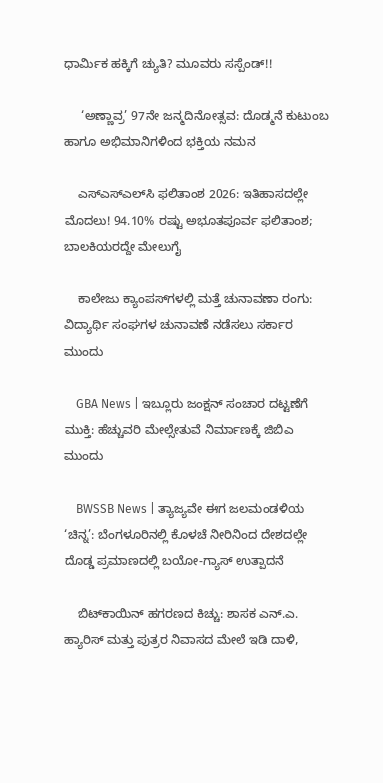ಧಾರ್ಮಿಕ ಹಕ್ಕಿಗೆ ಚ್ಯುತಿ? ಮೂವರು ಸಸ್ಪೆಂಡ್!!

     ‘ಅಣ್ಣಾವ್ರ’ 97ನೇ ಜನ್ಮದಿನೋತ್ಸವ: ದೊಡ್ಮನೆ ಕುಟುಂಬ ಹಾಗೂ ಅಭಿಮಾನಿಗಳಿಂದ ಭಕ್ತಿಯ ನಮನ

    ಎಸ್‌ಎಸ್‌ಎಲ್‌ಸಿ ಫಲಿತಾಂಶ 2026: ಇತಿಹಾಸದಲ್ಲೇ ಮೊದಲು! 94.10% ರಷ್ಟು ಅಭೂತಪೂರ್ವ ಫಲಿತಾಂಶ; ಬಾಲಕಿಯರದ್ದೇ ಮೇಲುಗೈ

    ಕಾಲೇಜು ಕ್ಯಾಂಪಸ್‌ಗಳಲ್ಲಿ ಮತ್ತೆ ಚುನಾವಣಾ ರಂಗು: ವಿದ್ಯಾರ್ಥಿ ಸಂಘಗಳ ಚುನಾವಣೆ ನಡೆಸಲು ಸರ್ಕಾರ ಮುಂದು

    GBA News | ಇಬ್ಲೂರು ಜಂಕ್ಷನ್ ಸಂಚಾರ ದಟ್ಟಣೆಗೆ ಮುಕ್ತಿ: ಹೆಚ್ಚುವರಿ ಮೇಲ್ಸೇತುವೆ ನಿರ್ಮಾಣಕ್ಕೆ ಜಿಬಿಎ ಮುಂದು

    BWSSB News | ತ್ಯಾಜ್ಯವೇ ಈಗ ಜಲಮಂಡಳಿಯ ‘ಚಿನ್ನ’: ಬೆಂಗಳೂರಿನಲ್ಲಿ ಕೊಳಚೆ ನೀರಿನಿಂದ ದೇಶದಲ್ಲೇ ದೊಡ್ಡ ಪ್ರಮಾಣದಲ್ಲಿ ಬಯೋ-ಗ್ಯಾಸ್ ಉತ್ಪಾದನೆ

    ಬಿಟ್‌ಕಾಯಿನ್ ಹಗರಣದ ಕಿಚ್ಚು: ಶಾಸಕ ಎನ್.ಎ. ಹ್ಯಾರಿಸ್ ಮತ್ತು ಪುತ್ರರ ನಿವಾಸದ ಮೇಲೆ ಇಡಿ ದಾಳಿ,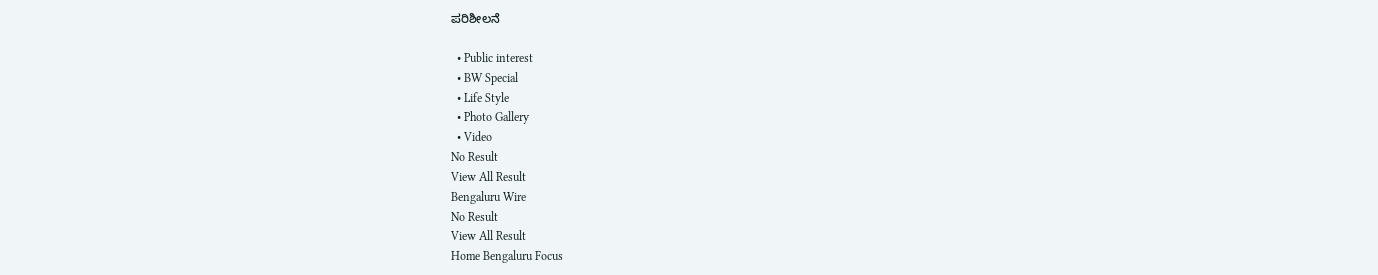ಪರಿಶೀಲನೆ

  • Public interest
  • BW Special
  • Life Style
  • Photo Gallery
  • Video
No Result
View All Result
Bengaluru Wire
No Result
View All Result
Home Bengaluru Focus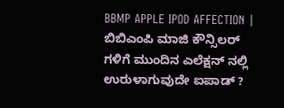BBMP APPLE IPOD AFFECTION | ಬಿಬಿಎಂಪಿ ಮಾಜಿ ಕೌನ್ಸಿಲರ್ ಗಳಿಗೆ ಮುಂದಿನ ಎಲೆಕ್ಷನ್ ನಲ್ಲಿ ಉರುಳಾಗುವುದೇ ಐಪಾಡ್ ?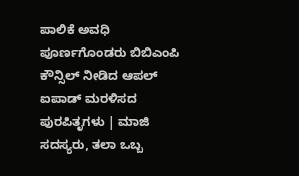ಪಾಲಿಕೆ ಅವಧಿ ಪೂರ್ಣಗೊಂಡರು ಬಿಬಿಎಂಪಿ ಕೌನ್ಸಿಲ್ ನೀಡಿದ ಆಪಲ್ ಐಪಾಡ್ ಮರಳಿಸದ ಪುರಪಿತೃಗಳು | ಮಾಜಿ ಸದಸ್ಯರು, ತಲಾ ಒಬ್ಬ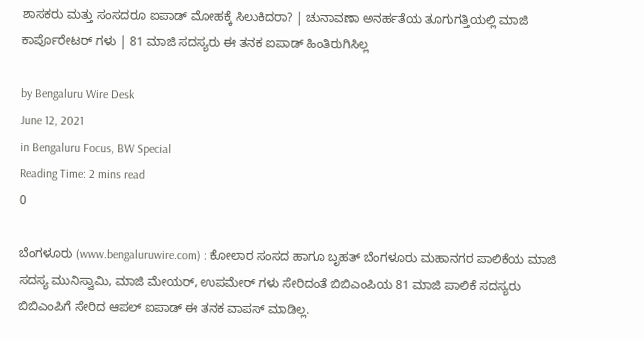ಶಾಸಕರು ಮತ್ತು ಸಂಸದರೂ ಐಪಾಡ್ ಮೋಹಕ್ಕೆ ಸಿಲುಕಿದರಾ? | ಚುನಾವಣಾ ಅನರ್ಹತೆಯ ತೂಗುಗತ್ತಿಯಲ್ಲಿ ಮಾಜಿ ಕಾರ್ಪೊರೇಟರ್ ಗಳು | 81 ಮಾಜಿ ಸದಸ್ಯರು ಈ ತನಕ ಐಪಾಡ್ ಹಿಂತಿರುಗಿಸಿಲ್ಲ

by Bengaluru Wire Desk
June 12, 2021
in Bengaluru Focus, BW Special
Reading Time: 2 mins read
0

ಬೆಂಗಳೂರು (www.bengaluruwire.com) : ಕೋಲಾರ ಸಂಸದ ಹಾಗೂ ಬೃಹತ್ ಬೆಂಗಳೂರು ಮಹಾನಗರ ಪಾಲಿಕೆಯ ಮಾಜಿ ಸದಸ್ಯ ಮುನಿಸ್ವಾಮಿ, ಮಾಜಿ ಮೇಯರ್, ಉಪಮೇರ್ ಗಳು ಸೇರಿದಂತೆ ಬಿಬಿಎಂಪಿಯ 81 ಮಾಜಿ ಪಾಲಿಕೆ ಸದಸ್ಯರು ಬಿಬಿಎಂಪಿಗೆ ಸೇರಿದ ಆಪಲ್ ಐಪಾಡ್ ಈ ತನಕ ವಾಪಸ್ ಮಾಡಿಲ್ಲ.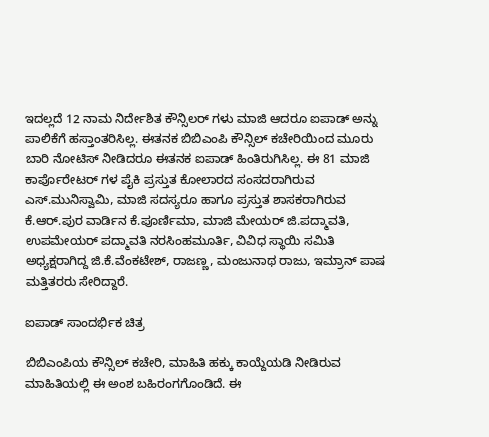ಇದಲ್ಲದೆ 12 ನಾಮ ನಿರ್ದೇಶಿತ ಕೌನ್ಸಿಲರ್ ಗಳು ಮಾಜಿ ಆದರೂ ಐಪಾಡ್ ಅನ್ನು ಪಾಲಿಕೆಗೆ ಹಸ್ತಾಂತರಿಸಿಲ್ಲ. ಈತನಕ ಬಿಬಿಎಂಪಿ ಕೌನ್ಸಿಲ್ ಕಚೇರಿಯಿಂದ ಮೂರು ಬಾರಿ ನೋಟಿಸ್ ನೀಡಿದರೂ ಈತನಕ ಐಪಾಡ್ ಹಿಂತಿರುಗಿಸಿಲ್ಲ. ಈ 81 ಮಾಜಿ ಕಾರ್ಪೊರೇಟರ್ ಗಳ ಪೈಕಿ ಪ್ರಸ್ತುತ ಕೋಲಾರದ ಸಂಸದರಾಗಿರುವ ಎಸ್.ಮುನಿಸ್ವಾಮಿ, ಮಾಜಿ ಸದಸ್ಯರೂ ಹಾಗೂ ಪ್ರಸ್ತುತ ಶಾಸಕರಾಗಿರುವ ಕೆ.ಆರ್.ಪುರ ವಾರ್ಡಿನ ಕೆ.ಪೂರ್ಣಿಮಾ, ಮಾಜಿ ಮೇಯರ್ ಜಿ.ಪದ್ಮಾವತಿ, ಉಪಮೇಯರ್ ಪದ್ಮಾವತಿ ನರಸಿಂಹಮೂರ್ತಿ, ವಿವಿಧ ಸ್ಥಾಯಿ ಸಮಿತಿ ಅಧ್ಯಕ್ಷರಾಗಿದ್ದ ಜಿ.ಕೆ.ವೆಂಕಟೇಶ್, ರಾಜಣ್ಣ, ಮಂಜುನಾಥ ರಾಜು, ಇಮ್ರಾನ್ ಪಾಷ ಮತ್ತಿತರರು ಸೇರಿದ್ದಾರೆ.

ಐಪಾಡ್ ಸಾಂದರ್ಭಿಕ ಚಿತ್ರ

ಬಿಬಿಎಂಪಿಯ ಕೌನ್ಸಿಲ್ ಕಚೇರಿ, ಮಾಹಿತಿ ಹಕ್ಕು ಕಾಯ್ದೆಯಡಿ ನೀಡಿರುವ ಮಾಹಿತಿಯಲ್ಲಿ ಈ ಅಂಶ ಬಹಿರಂಗಗೊಂಡಿದೆ. ಈ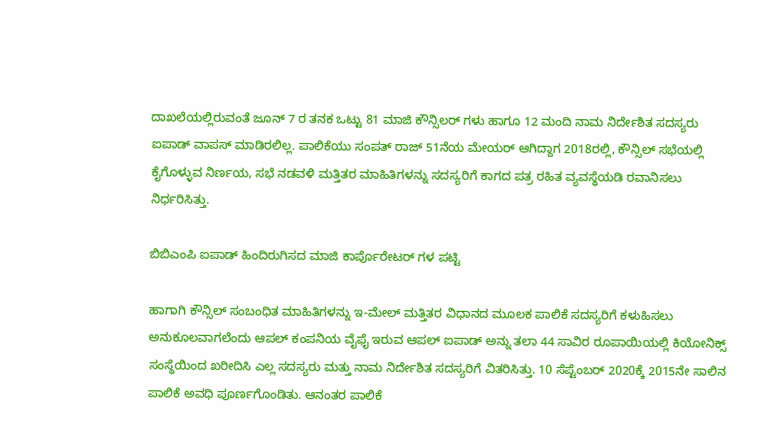ದಾಖಲೆಯಲ್ಲಿರುವಂತೆ ಜೂನ್ 7 ರ ತನಕ ಒಟ್ಟು 81 ಮಾಜಿ‌ ಕೌನ್ಸಿಲರ್ ಗಳು ಹಾಗೂ 12 ಮಂದಿ ನಾಮ ನಿರ್ದೇಶಿತ ಸದಸ್ಯರು ಐಪಾಡ್ ವಾಪಸ್ ಮಾಡಿರಲಿಲ್ಲ. ಪಾಲಿಕೆಯು ಸಂಪತ್ ರಾಜ್ 51ನೆಯ ಮೇಯರ್ ಆಗಿದ್ದಾಗ 2018ರಲ್ಲಿ, ಕೌನ್ಸಿಲ್ ಸಭೆಯಲ್ಲಿ ಕೈಗೊಳ್ಳುವ ನಿರ್ಣಯ, ಸಭೆ ನಡವಳಿ ಮತ್ತಿತರ ಮಾಹಿತಿಗಳನ್ನು ಸದಸ್ಯರಿಗೆ ಕಾಗದ ಪತ್ರ ರಹಿತ ವ್ಯವಸ್ಥೆಯಡಿ ರವಾನಿಸಲು ನಿರ್ಧರಿಸಿತ್ತು.

ಬಿಬಿಎಂಪಿ ಐಪಾಡ್ ಹಿಂದಿರುಗಿಸದ ಮಾಜಿ ಕಾರ್ಪೊರೇಟರ್ ಗಳ ಪಟ್ಟಿ

ಹಾಗಾಗಿ ಕೌನ್ಸಿಲ್ ಸಂಬಂಧಿತ ಮಾಹಿತಿಗಳನ್ನು ಇ-ಮೇಲ್ ಮತ್ತಿತರ ವಿಧಾನದ ಮೂಲಕ ಪಾಲಿಕೆ ಸದಸ್ಯರಿಗೆ ಕಳುಹಿಸಲು ಅನುಕೂಲವಾಗಲೆಂದು ಆಪಲ್ ಕಂಪನಿಯ ವೈಫೈ ಇರುವ ಆಪಲ್ ಐಪಾಡ್ ಅನ್ನು ತಲಾ 44 ಸಾವಿರ ರೂಪಾಯಿಯಲ್ಲಿ ಕಿಯೋನಿಕ್ಸ್ ಸಂಸ್ಥೆಯಿಂದ ಖರೀದಿಸಿ ಎಲ್ಲ ಸದಸ್ಯರು ಮತ್ತು ನಾಮ ನಿರ್ದೇಶಿತ ಸದಸ್ಯರಿಗೆ ವಿತರಿಸಿತ್ತು. 10 ಸೆಪ್ಟೆಂಬರ್ 2020ಕ್ಕೆ 2015ನೇ ಸಾಲಿನ ಪಾಲಿಕೆ ಅವಧಿ ಪೂರ್ಣಗೊಂಡಿತು. ಆನಂತರ ಪಾಲಿಕೆ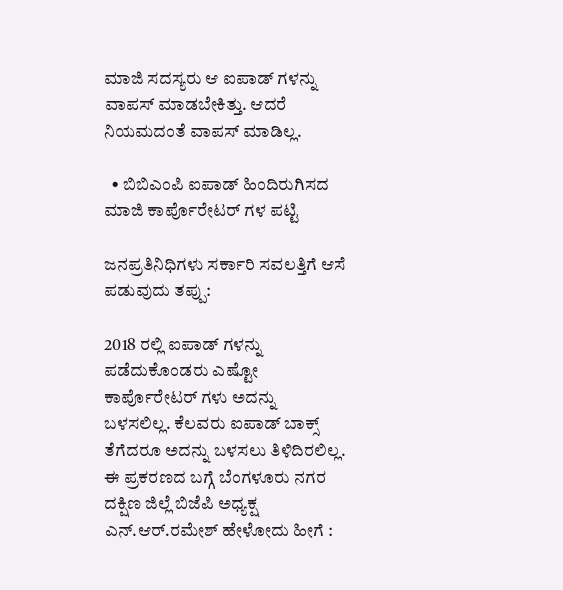ಮಾಜಿ ಸದಸ್ಯರು ಆ ಐಪಾಡ್ ಗಳನ್ನು ವಾಪಸ್ ಮಾಡಬೇಕಿತ್ತು. ಆದರೆ ನಿಯಮದಂತೆ ವಾಪಸ್ ಮಾಡಿಲ್ಲ.

  • ಬಿಬಿಎಂಪಿ ಐಪಾಡ್ ಹಿಂದಿರುಗಿಸದ ಮಾಜಿ ಕಾರ್ಪೊರೇಟರ್ ಗಳ ಪಟ್ಟಿ

ಜನಪ್ರತಿನಿಧಿಗಳು ಸರ್ಕಾರಿ ಸವಲತ್ತಿಗೆ ಆಸೆ ಪಡುವುದು ತಪ್ಪು‌:

2018 ರಲ್ಲಿ ಐಪಾಡ್ ಗಳನ್ನು ಪಡೆದುಕೊಂಡರು ಎಷ್ಟೋ ಕಾರ್ಪೊರೇಟರ್ ಗಳು ಅದನ್ನು ಬಳಸಲಿಲ್ಲ. ಕೆಲವರು ಐಪಾಡ್ ಬಾಕ್ಸ್ ತೆಗೆದರೂ ಅದನ್ನು ಬಳಸಲು ತಿಳಿದಿರಲಿಲ್ಲ. ಈ ಪ್ರಕರಣದ ಬಗ್ಗೆ ಬೆಂಗಳೂರು ನಗರ ದಕ್ಷಿಣ ಜಿಲ್ಲೆ ಬಿಜೆಪಿ ಅಧ್ಯಕ್ಷ ಎನ್.ಆರ್.ರಮೇಶ್ ಹೇಳೋದು ಹೀಗೆ :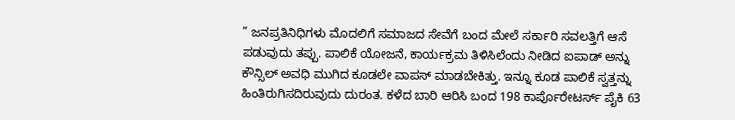” ಜನಪ್ರತಿನಿಧಿಗಳು ಮೊದಲಿಗೆ ಸಮಾಜದ ಸೇವೆಗೆ ಬಂದ ಮೇಲೆ ಸರ್ಕಾರಿ ಸವಲತ್ತಿಗೆ ಆಸೆ ಪಡುವುದು ತಪ್ಪು. ಪಾಲಿಕೆ ಯೋಜನೆ, ಕಾರ್ಯಕ್ರಮ ತಿಳಿಸಿಲೆಂದು ನೀಡಿದ ಐಪಾಡ್ ಅನ್ನು ಕೌನ್ಸಿಲ್ ಅವಧಿ ಮುಗಿದ ಕೂಡಲೇ ವಾಪಸ್ ಮಾಡಬೇಕಿತ್ತು. ಇನ್ನೂ ಕೂಡ ಪಾಲಿಕೆ ಸ್ವತ್ತನ್ನು ಹಿಂತಿರುಗಿಸದಿರುವುದು ದುರಂತ. ಕಳೆದ ಬಾರಿ ಆರಿಸಿ ಬಂದ 198 ಕಾರ್ಪೊರೇಟರ್ಸ್ ಪೈಕಿ 63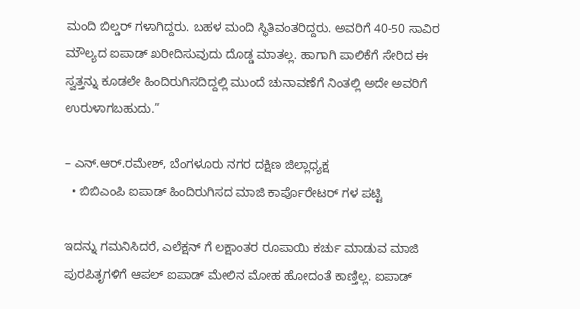ಮಂದಿ ಬಿಲ್ಡರ್ ಗಳಾಗಿದ್ದರು. ಬಹಳ ಮಂದಿ ಸ್ಥಿತಿವಂತರಿದ್ದರು. ಅವರಿಗೆ 40-50 ಸಾವಿರ ಮೌಲ್ಯದ ಐಪಾಡ್ ಖರೀದಿಸುವುದು ದೊಡ್ಡ ಮಾತಲ್ಲ. ಹಾಗಾಗಿ ಪಾಲಿಕೆಗೆ ಸೇರಿದ ಈ ಸ್ವತ್ತನ್ನು ಕೂಡಲೇ ಹಿಂದಿರುಗಿಸದಿದ್ದಲ್ಲಿ ಮುಂದೆ ಚುನಾವಣೆಗೆ ನಿಂತಲ್ಲಿ‌ ಅದೇ ಅವರಿಗೆ ಉರುಳಾಗಬಹುದು.”

– ಎನ್.ಆರ್.ರಮೇಶ್, ಬೆಂಗಳೂರು ನಗರ ದಕ್ಷಿಣ ಜಿಲ್ಲಾಧ್ಯಕ್ಷ
  • ಬಿಬಿಎಂಪಿ ಐಪಾಡ್ ಹಿಂದಿರುಗಿಸದ ಮಾಜಿ ಕಾರ್ಪೊರೇಟರ್ ಗಳ ಪಟ್ಟಿ

ಇದನ್ನು ಗಮನಿಸಿದರೆ, ಎಲೆಕ್ಷನ್ ಗೆ ಲಕ್ಷಾಂತರ ರೂಪಾಯಿ ಕರ್ಚು ಮಾಡುವ ಮಾಜಿ ಪುರಪಿತೃಗಳಿಗೆ ಆಪಲ್ ಐಪಾಡ್ ಮೇಲಿನ ಮೋಹ ಹೋದಂತೆ ಕಾಣ್ತಿಲ್ಲ. ಐಪಾಡ್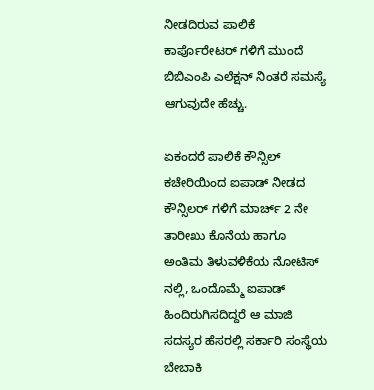ನೀಡದಿರುವ ಪಾಲಿಕೆ ಕಾರ್ಪೊರೇಟರ್ ಗಳಿಗೆ ಮುಂದೆ ಬಿಬಿಎಂಪಿ ಎಲೆಕ್ಷನ್ ನಿಂತರೆ ಸಮಸ್ಯೆ ಆಗುವುದೇ ಹೆಚ್ಚು.

ಏಕಂದರೆ ಪಾಲಿಕೆ ಕೌನ್ಸಿಲ್ ಕಚೇರಿಯಿಂದ ಐಪಾಡ್ ನೀಡದ ಕೌನ್ಸಿಲರ್ ಗಳಿಗೆ ಮಾರ್ಚ್ 2 ನೇ ತಾರೀಖು ಕೊನೆಯ ಹಾಗೂ ಅಂತಿಮ ತಿಳುವಳಿಕೆಯ ನೋಟಿಸ್ ನಲ್ಲಿ, ಒಂದೊಮ್ಮೆ ಐಪಾಡ್ ಹಿಂದಿರುಗಿಸದಿದ್ದರೆ ಆ ಮಾಜಿ ಸದಸ್ಯರ ಹೆಸರಲ್ಲಿ ಸರ್ಕಾರಿ ಸಂಸ್ಥೆಯ ಬೇಬಾಕಿ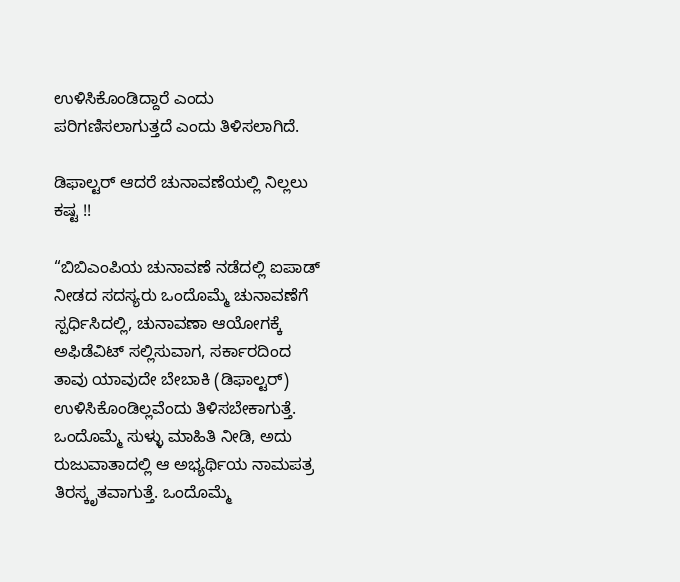ಉಳಿಸಿಕೊಂಡಿದ್ದಾರೆ ಎಂದು ಪರಿಗಣಿಸಲಾಗುತ್ತದೆ ಎಂದು ತಿಳಿಸಲಾಗಿದೆ.

ಡಿಫಾಲ್ಟರ್ ಆದರೆ ಚುನಾವಣೆಯಲ್ಲಿ ನಿಲ್ಲಲು ಕಷ್ಟ !!

“ಬಿಬಿಎಂಪಿಯ ಚುನಾವಣೆ ನಡೆದಲ್ಲಿ ಐಪಾಡ್ ನೀಡದ ಸದಸ್ಯರು ಒಂದೊಮ್ಮೆ ಚುನಾವಣೆಗೆ ಸ್ಪರ್ಧಿಸಿದಲ್ಲಿ, ಚುನಾವಣಾ ಆಯೋಗಕ್ಕೆ ಅಫಿಡೆವಿಟ್ ಸಲ್ಲಿಸುವಾಗ, ಸರ್ಕಾರದಿಂದ ತಾವು ಯಾವುದೇ ಬೇಬಾಕಿ (ಡಿಫಾಲ್ಟರ್) ಉಳಿಸಿಕೊಂಡಿಲ್ಲವೆಂದು ತಿಳಿಸಬೇಕಾಗುತ್ತೆ. ಒಂದೊಮ್ಮೆ ಸುಳ್ಳು ಮಾಹಿತಿ ನೀಡಿ, ಅದು ರುಜುವಾತಾದಲ್ಲಿ ಆ ಅಭ್ಯರ್ಥಿಯ ನಾಮಪತ್ರ ತಿರಸ್ಕೃತವಾಗುತ್ತೆ. ಒಂದೊಮ್ಮೆ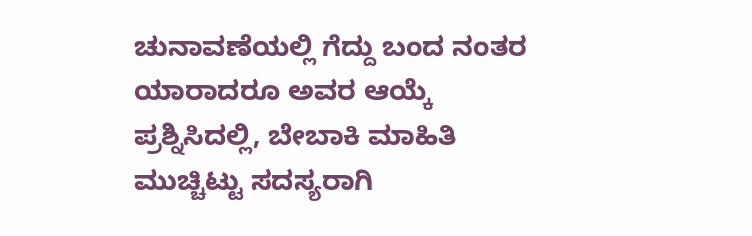ಚುನಾವಣೆಯಲ್ಲಿ ಗೆದ್ದು ಬಂದ ನಂತರ ಯಾರಾದರೂ ಅವರ ಆಯ್ಕೆ ಪ್ರಶ್ನಿಸಿದಲ್ಲಿ, ಬೇಬಾಕಿ ಮಾಹಿತಿ ಮುಚ್ಚಿಟ್ಟು ಸದಸ್ಯರಾಗಿ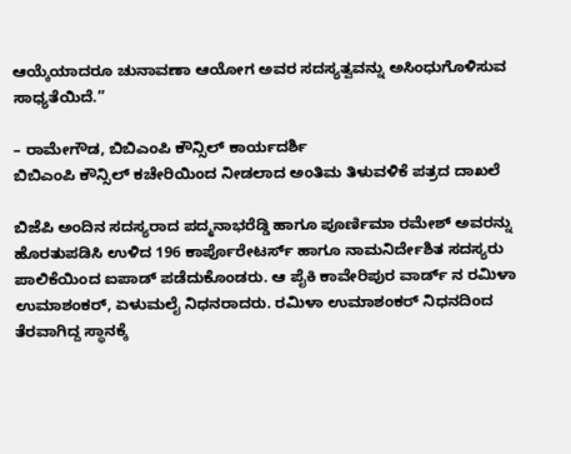ಆಯ್ಕೆಯಾದರೂ ಚುನಾವಣಾ ಆಯೋಗ ಅವರ ಸದಸ್ಯತ್ವವನ್ನು ಅಸಿಂಧುಗೊಳಿಸುವ ಸಾಧ್ಯತೆಯಿದೆ.”

– ರಾಮೇಗೌಡ, ಬಿಬಿಎಂಪಿ ಕೌನ್ಸಿಲ್ ಕಾರ್ಯದರ್ಶಿ
ಬಿಬಿಎಂಪಿ ಕೌನ್ಸಿಲ್ ಕಚೇರಿಯಿಂದ ನೀಡಲಾದ ಅಂತಿಮ ತಿಳುವಳಿಕೆ ಪತ್ರದ ದಾಖಲೆ

ಬಿಜೆಪಿ ಅಂದಿನ ಸದಸ್ಯರಾದ ಪದ್ಮನಾಭರೆಡ್ಡಿ ಹಾಗೂ ಪೂರ್ಣಿಮಾ ರಮೇಶ್ ಅವರನ್ನು ಹೊರತುಪಡಿಸಿ ಉಳಿದ 196 ಕಾರ್ಪೊರೇಟರ್ಸ್ ಹಾಗೂ ನಾಮನಿರ್ದೇಶಿತ ಸದಸ್ಯರು ಪಾಲಿಕೆಯಿಂದ ಐಪಾಡ್ ಪಡೆದುಕೊಂಡರು. ಆ ಪೈಕಿ ಕಾವೇರಿಪುರ ವಾರ್ಡ್ ನ ರಮಿಳಾ ಉಮಾಶಂಕರ್, ಏಳುಮಲೈ ನಿಧನರಾದರು. ರಮಿಳಾ ಉಮಾಶಂಕರ್ ನಿಧನದಿಂದ ತೆರವಾಗಿದ್ದ ಸ್ಥಾನಕ್ಕೆ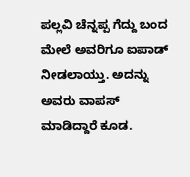ಪಲ್ಲವಿ ಚೆನ್ನಪ್ಪ ಗೆದ್ದು ಬಂದ ಮೇಲೆ ಅವರಿಗೂ ಐಪಾಡ್ ನೀಡಲಾಯ್ತು. ಅದನ್ನು ಅವರು ವಾಪಸ್ ಮಾಡಿದ್ದಾರೆ ಕೂಡ.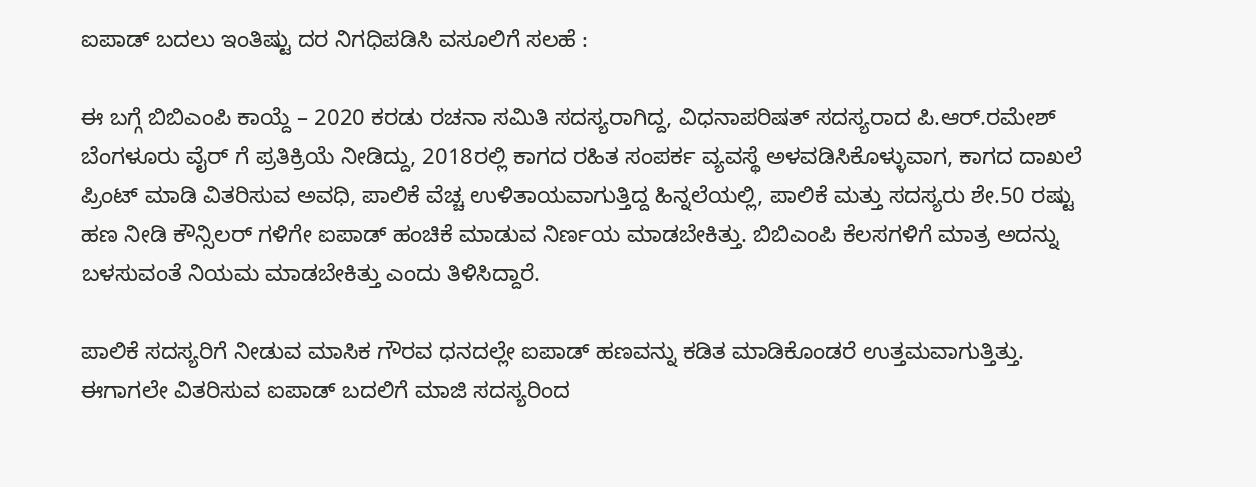ಐಪಾಡ್ ಬದಲು ಇಂತಿಷ್ಟು ದರ ನಿಗಧಿಪಡಿಸಿ ವಸೂಲಿಗೆ ಸಲಹೆ :

ಈ ಬಗ್ಗೆ ಬಿಬಿಎಂಪಿ ಕಾಯ್ದೆ – 2020 ಕರಡು ರಚನಾ ಸಮಿತಿ ಸದಸ್ಯರಾಗಿದ್ದ, ವಿಧನಾಪರಿಷತ್ ಸದಸ್ಯರಾದ ಪಿ.ಆರ್.ರಮೇಶ್ ಬೆಂಗಳೂರು ವೈರ್ ಗೆ ಪ್ರತಿಕ್ರಿಯೆ ನೀಡಿದ್ದು, 2018ರಲ್ಲಿ ಕಾಗದ ರಹಿತ ಸಂಪರ್ಕ ವ್ಯವಸ್ಥೆ ಅಳವಡಿಸಿಕೊಳ್ಳುವಾಗ, ಕಾಗದ ದಾಖಲೆ ಪ್ರಿಂಟ್ ಮಾಡಿ ವಿತರಿಸುವ ಅವಧಿ, ಪಾಲಿಕೆ ವೆಚ್ಚ ಉಳಿತಾಯವಾಗುತ್ತಿದ್ದ ಹಿನ್ನಲೆಯಲ್ಲಿ, ಪಾಲಿಕೆ ಮತ್ತು ಸದಸ್ಯರು ಶೇ.50 ರಷ್ಟು ಹಣ ನೀಡಿ ಕೌನ್ಸಿಲರ್ ಗಳಿಗೇ ಐಪಾಡ್ ಹಂಚಿಕೆ ಮಾಡುವ ನಿರ್ಣಯ ಮಾಡಬೇಕಿತ್ತು. ಬಿಬಿಎಂಪಿ ಕೆಲಸಗಳಿಗೆ ಮಾತ್ರ ಅದನ್ನು ಬಳಸುವಂತೆ ನಿಯಮ ಮಾಡಬೇಕಿತ್ತು ಎಂದು ತಿಳಿಸಿದ್ದಾರೆ.

ಪಾಲಿಕೆ ಸದಸ್ಯರಿಗೆ ನೀಡುವ ಮಾಸಿಕ ಗೌರವ ಧನದಲ್ಲೇ ಐಪಾಡ್ ಹಣವನ್ನು ಕಡಿತ ಮಾಡಿಕೊಂಡರೆ ಉತ್ತಮವಾಗುತ್ತಿತ್ತು. ಈಗಾಗಲೇ ವಿತರಿಸುವ ಐಪಾಡ್ ಬದಲಿಗೆ ಮಾಜಿ ಸದಸ್ಯರಿಂದ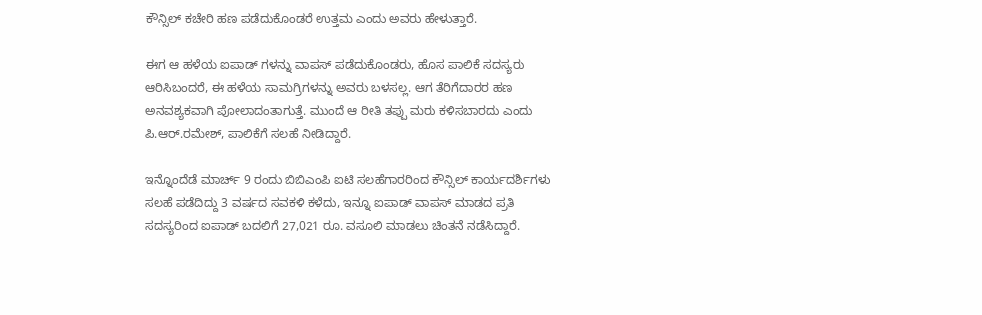ಕೌನ್ಸಿಲ್ ಕಚೇರಿ ಹಣ ಪಡೆದುಕೊಂಡರೆ ಉತ್ತಮ ಎಂದು ಅವರು ಹೇಳುತ್ತಾರೆ.

ಈಗ ಆ ಹಳೆಯ ಐಪಾಡ್ ಗಳನ್ನು ವಾಪಸ್ ಪಡೆದುಕೊಂಡರು, ಹೊಸ ಪಾಲಿಕೆ ಸದಸ್ಯರು ಆರಿಸಿಬಂದರೆ, ಈ ಹಳೆಯ ಸಾಮಗ್ರಿಗಳನ್ನು ಅವರು ಬಳಸಲ್ಲ. ಆಗ ತೆರಿಗೆದಾರರ ಹಣ ಅನವಶ್ಯಕವಾಗಿ ಪೋಲಾದಂತಾಗುತ್ತೆ. ಮುಂದೆ ಆ ರೀತಿ ತಪ್ಪು ಮರು ಕಳಿಸಬಾರದು ಎಂದು ಪಿ.ಆರ್.ರಮೇಶ್, ಪಾಲಿಕೆಗೆ ಸಲಹೆ ನೀಡಿದ್ದಾರೆ.

ಇನ್ನೊಂದೆಡೆ ಮಾರ್ಚ್ 9 ರಂದು ಬಿಬಿಎಂಪಿ ಐಟಿ ಸಲಹೆಗಾರರಿಂದ ಕೌನ್ಸಿಲ್ ಕಾರ್ಯದರ್ಶಿಗಳು ಸಲಹೆ ಪಡೆದಿದ್ದು 3 ವರ್ಷದ ಸವಕಳಿ ಕಳೆದು, ಇನ್ನೂ ಐಪಾಡ್ ವಾಪಸ್ ಮಾಡದ ಪ್ರತಿ ಸದಸ್ಯರಿಂದ ಐಪಾಡ್ ಬದಲಿಗೆ 27,021 ರೂ. ವಸೂಲಿ ಮಾಡಲು ಚಿಂತನೆ ನಡೆಸಿದ್ದಾರೆ.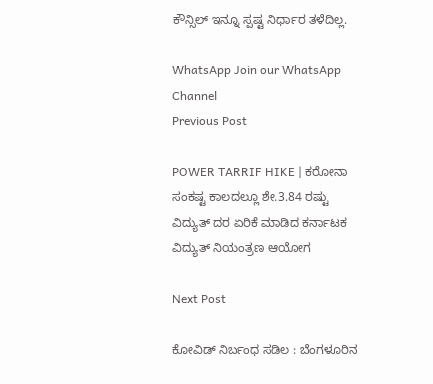ಕೌನ್ಸಿಲ್ ಇನ್ನೂ ಸ್ಪಷ್ಟ ನಿರ್ಧಾರ ತಳೆದಿಲ್ಲ.

WhatsApp Join our WhatsApp Channel
Previous Post

POWER TARRIF HIKE | ಕರೋನಾ ಸಂಕಷ್ಟ ಕಾಲದಲ್ಲೂ ಶೇ.3.84 ರಷ್ಟು ವಿದ್ಯುತ್ ದರ ಏರಿಕೆ ಮಾಡಿದ ಕರ್ನಾಟಕ ವಿದ್ಯುತ್ ನಿಯಂತ್ರಣ ಆಯೋಗ

Next Post

ಕೋವಿಡ್ ನಿರ್ಬಂಧ ಸಡಿಲ : ಬೆಂಗಳೂರಿನ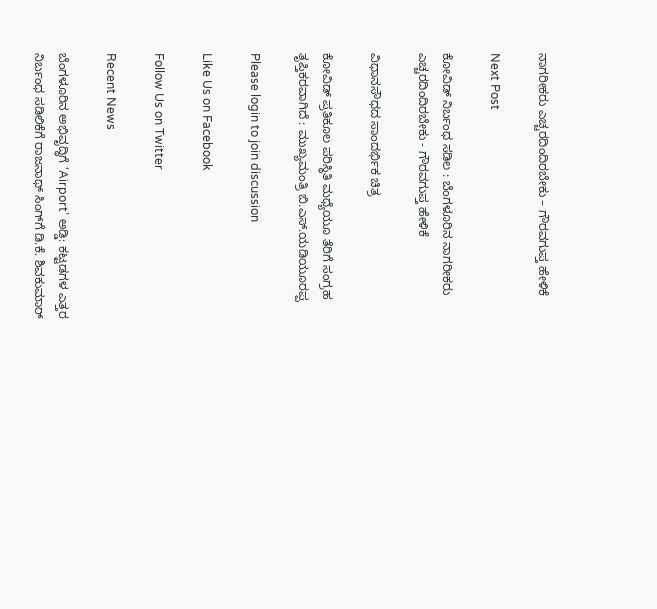ನಾಗರೀಕರು ಎಚ್ಚರದಿಂದಿರಬೇಕು – ಗೌರವಗುಪ್ತ ಹೇಳಿಕೆ

Next Post

ಕೋವಿಡ್ ನಿರ್ಬಂಧ ಸಡಿಲ : ಬೆಂಗಳೂರಿನ ನಾಗರೀಕರು ಎಚ್ಚರದಿಂದಿರಬೇಕು - ಗೌರವಗುಪ್ತ ಹೇಳಿಕೆ

ವಿಧಾನಸೌಧದ ಸಾಂದರ್ಭಿಕ ಚಿತ್ರ

ಕೋವಿಡ್ ಪ್ರತಿಕೂಲ ಪರಿಸ್ಥಿತಿ ಮಧ್ಯೆಯೂ ತೆರಿಗೆ ಸಂಗ್ರಹ ತೃಪ್ತಿಕರವಾಗಿದೆ : ಮುಖ್ಯಮಂತ್ರಿ ಬಿ.ಎಸ್.ಯಡಿಯೂರಪ್ಪ

Please login to join discussion

Like Us on Facebook

Follow Us on Twitter

Recent News

ಬೆಂಗಳೂರಿನ ಅಭಿವೃದ್ಧಿಗೆ ‘Airport’ ಅಡ್ಡಿ: ಕಟ್ಟಡಗಳ ಎತ್ತರ ನಿರ್ಬಂಧ ಸಡಿಲಿಕೆಗೆ ರಾಜನಾಥ್ ಸಿಂಗ್‌ಗೆ ಡಿ.ಕೆ. ಶಿವಕುಮಾರ್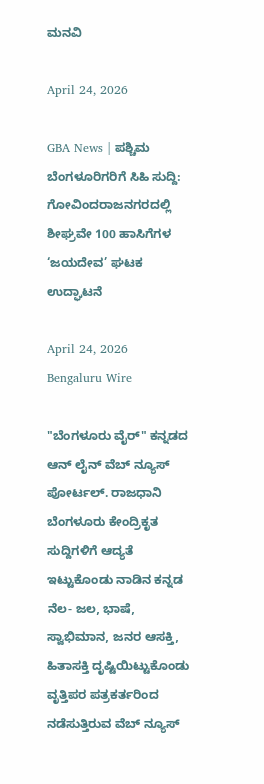ಮನವಿ

April 24, 2026

GBA News | ಪಶ್ಚಿಮ ಬೆಂಗಳೂರಿಗರಿಗೆ ಸಿಹಿ ಸುದ್ದಿ: ಗೋವಿಂದರಾಜನಗರದಲ್ಲಿ ಶೀಘ್ರವೇ 100 ಹಾಸಿಗೆಗಳ ‘ಜಯದೇವ’ ಘಟಕ ಉದ್ಘಾಟನೆ

April 24, 2026
Bengaluru Wire

"ಬೆಂಗಳೂರು ವೈರ್" ಕನ್ನಡದ ಆನ್ ಲೈನ್ ವೆಬ್ ನ್ಯೂಸ್ ಪೋರ್ಟಲ್. ರಾಜಧಾನಿ ಬೆಂಗಳೂರು ಕೇಂದ್ರಿಕೃತ ಸುದ್ದಿಗಳಿಗೆ ಆದ್ಯತೆ ಇಟ್ಟುಕೊಂಡು ನಾಡಿನ ಕನ್ನಡ ನೆಲ- ಜಲ, ಭಾಷೆ, ಸ್ವಾಭಿಮಾನ, ಜನರ ಆಸಕ್ತಿ, ಹಿತಾಸಕ್ತಿ ದೃಷ್ಟಿಯಿಟ್ಟುಕೊಂಡು ವೃತ್ತಿಪರ ಪತ್ರಕರ್ತರಿಂದ ನಡೆಸುತ್ತಿರುವ ವೆಬ್ ನ್ಯೂಸ್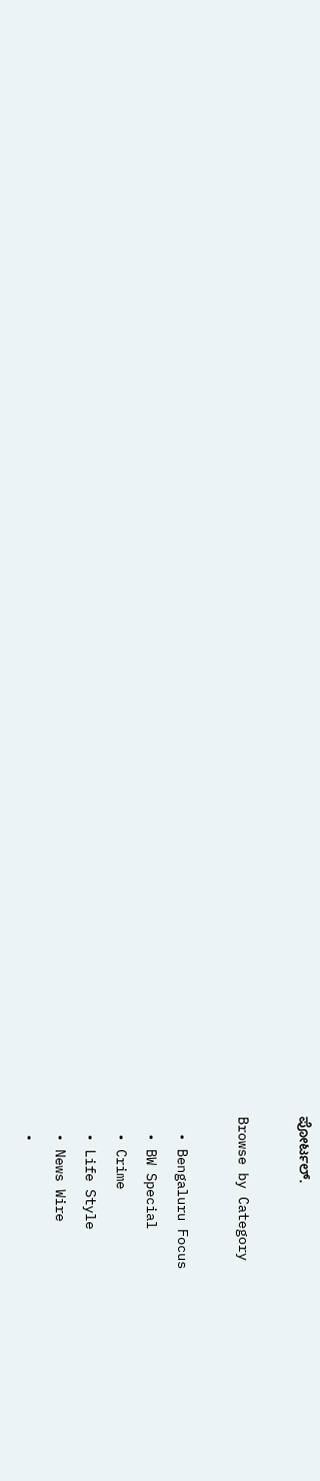ಪೋರ್ಟಲ್.

Browse by Category

  • Bengaluru Focus
  • BW Special
  • Crime
  • Life Style
  • News Wire
  •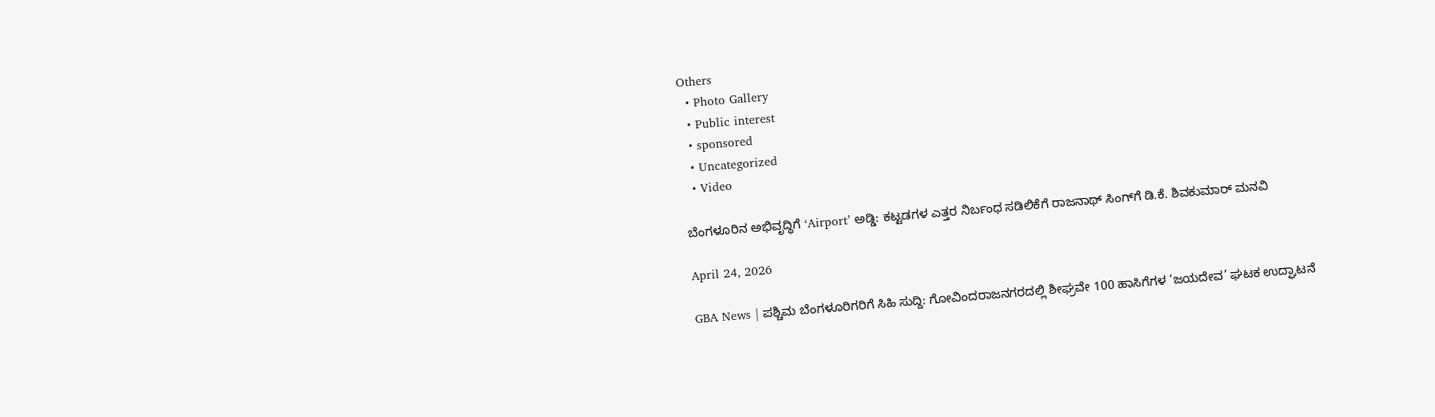Others
  • Photo Gallery
  • Public interest
  • sponsored
  • Uncategorized
  • Video

ಬೆಂಗಳೂರಿನ ಅಭಿವೃದ್ಧಿಗೆ ‘Airport’ ಅಡ್ಡಿ: ಕಟ್ಟಡಗಳ ಎತ್ತರ ನಿರ್ಬಂಧ ಸಡಿಲಿಕೆಗೆ ರಾಜನಾಥ್ ಸಿಂಗ್‌ಗೆ ಡಿ.ಕೆ. ಶಿವಕುಮಾರ್ ಮನವಿ

April 24, 2026

GBA News | ಪಶ್ಚಿಮ ಬೆಂಗಳೂರಿಗರಿಗೆ ಸಿಹಿ ಸುದ್ದಿ: ಗೋವಿಂದರಾಜನಗರದಲ್ಲಿ ಶೀಘ್ರವೇ 100 ಹಾಸಿಗೆಗಳ ‘ಜಯದೇವ’ ಘಟಕ ಉದ್ಘಾಟನೆ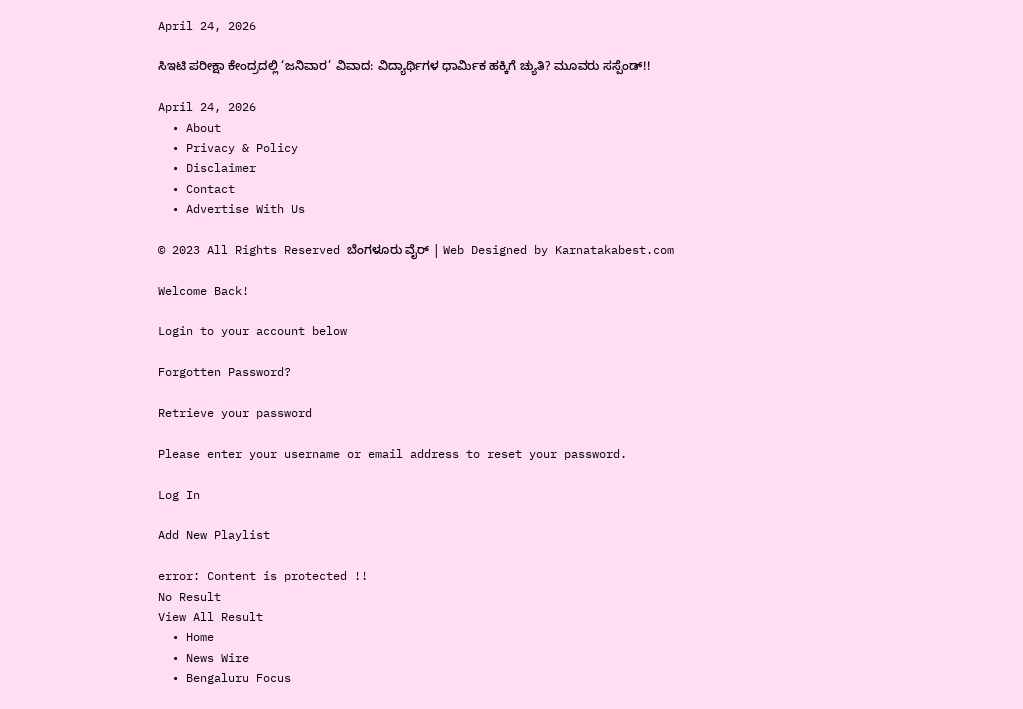April 24, 2026

ಸಿಇಟಿ ಪರೀಕ್ಷಾ ಕೇಂದ್ರದಲ್ಲಿ ‘ಜನಿವಾರ’ ವಿವಾದ: ವಿದ್ಯಾರ್ಥಿಗಳ ಧಾರ್ಮಿಕ ಹಕ್ಕಿಗೆ ಚ್ಯುತಿ? ಮೂವರು ಸಸ್ಪೆಂಡ್!!

April 24, 2026
  • About
  • Privacy & Policy
  • Disclaimer
  • Contact
  • Advertise With Us

© 2023 All Rights Reserved ಬೆಂಗಳೂರು ವೈರ್‌ | Web Designed by Karnatakabest.com

Welcome Back!

Login to your account below

Forgotten Password?

Retrieve your password

Please enter your username or email address to reset your password.

Log In

Add New Playlist

error: Content is protected !!
No Result
View All Result
  • Home
  • News Wire
  • Bengaluru Focus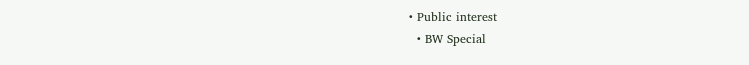• Public interest
  • BW Special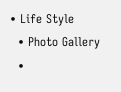• Life Style
  • Photo Gallery
  •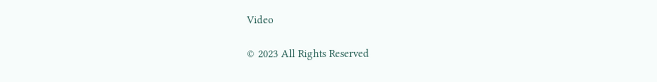Video

© 2023 All Rights Reserved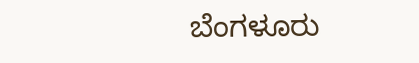ಬೆಂಗಳೂರು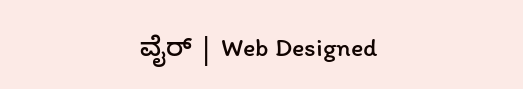ವೈರ್‌ | Web Designed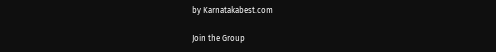by Karnatakabest.com

Join the Group